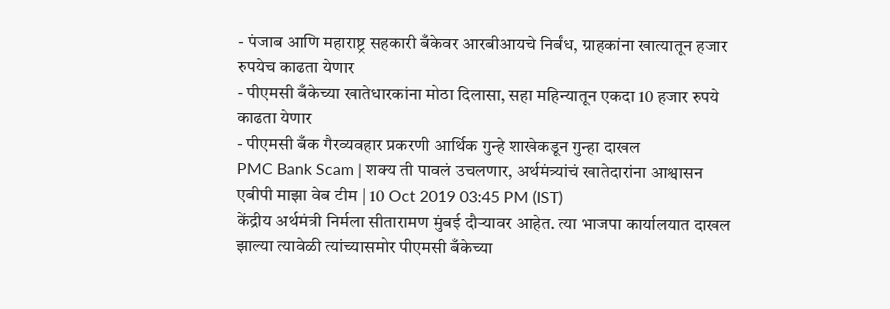- पंजाब आणि महाराष्ट्र सहकारी बँकेवर आरबीआयचे निर्बंध, ग्राहकांना खात्यातून हजार रुपयेच काढता येणार
- पीएमसी बँकेच्या खातेधारकांना मोठा दिलासा, सहा महिन्यातून एकदा 10 हजार रुपये काढता येणार
- पीएमसी बँक गैरव्यवहार प्रकरणी आर्थिक गुन्हे शाखेकडून गुन्हा दाखल
PMC Bank Scam | शक्य ती पावलं उचलणार, अर्थमंत्र्यांचं खातेदारांना आश्वासन
एबीपी माझा वेब टीम | 10 Oct 2019 03:45 PM (IST)
केंद्रीय अर्थमंत्री निर्मला सीतारामण मुंबई दौऱ्यावर आहेत. त्या भाजपा कार्यालयात दाखल झाल्या त्यावेळी त्यांच्यासमोर पीएमसी बँकेच्या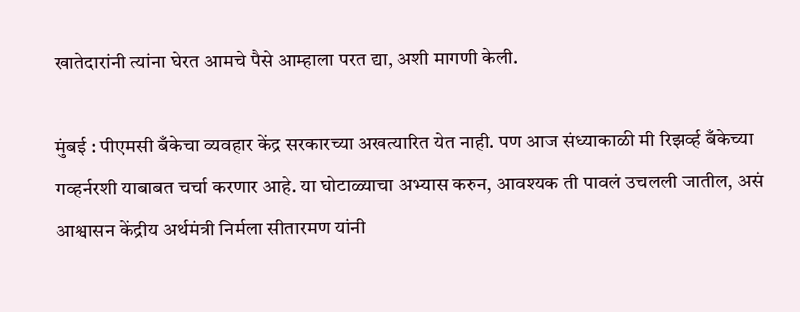खातेदारांनी त्यांना घेरत आमचे पैसे आम्हाला परत द्या, अशी मागणी केली.

मुंबई : पीएमसी बँकेचा व्यवहार केंद्र सरकारच्या अखत्यारित येत नाही. पण आज संध्याकाळी मी रिझर्व्ह बँकेच्या गव्हर्नरशी याबाबत चर्चा करणार आहे. या घोटाळ्याचा अभ्यास करुन, आवश्यक ती पावलं उचलली जातील, असं आश्वासन केंद्रीय अर्थमंत्री निर्मला सीतारमण यांनी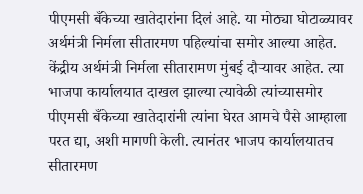पीएमसी बँकेच्या खातेदारांना दिलं आहे. या मोठ्या घोटाळ्यावर अर्थमंत्री निर्मला सीतारमण पहिल्यांचा समोर आल्या आहेत. केंद्रीय अर्थमंत्री निर्मला सीतारामण मुंबई दौऱ्यावर आहेत. त्या भाजपा कार्यालयात दाखल झाल्या त्यावेळी त्यांच्यासमोर पीएमसी बँकेच्या खातेदारांनी त्यांना घेरत आमचे पैसे आम्हाला परत द्या, अशी मागणी केली. त्यानंतर भाजप कार्यालयातच सीतारमण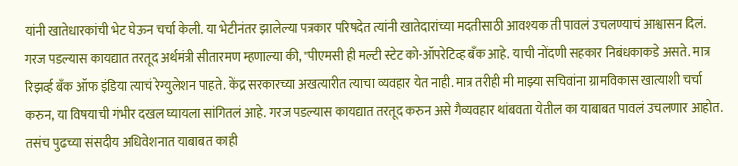यांनी खातेधारकांची भेट घेऊन चर्चा केली. या भेटीनंतर झालेल्या पत्रकार परिषदेत त्यांनी खातेदारांच्या मदतीसाठी आवश्यक ती पावलं उचलण्याचं आश्वासन दिलं. गरज पडल्यास कायद्यात तरतूद अर्थमंत्री सीतारमण म्हणाल्या की, "पीएमसी ही मल्टी स्टेट को-ऑपरेटिव्ह बँक आहे. याची नोंदणी सहकार निबंधकाकडे असते. मात्र रिझर्व्ह बँक ऑफ इंडिया त्याचं रेग्युलेशन पाहते. केंद्र सरकारच्या अखत्यारीत त्याचा व्यवहार येत नाही. मात्र तरीही मी माझ्या सचिवांना ग्रामविकास खात्याशी चर्चा करुन, या विषयाची गंभीर दखल घ्यायला सांगितलं आहे. गरज पडल्यास कायद्यात तरतूद करुन असे गैव्यवहार थांबवता येतील का याबाबत पावलं उचलणार आहोत. तसंच पुढच्या संसदीय अधिवेशनात याबाबत काही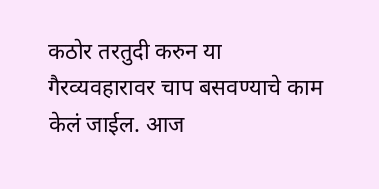कठोर तरतुदी करुन या गैरव्यवहारावर चाप बसवण्याचे काम केलं जाईल. आज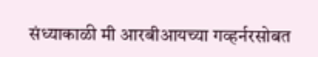संध्याकाळी मी आरबीआयच्या गव्हर्नरसोबत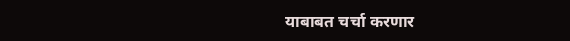याबाबत चर्चा करणार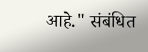आहे." संबंधित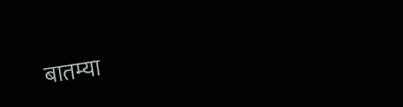बातम्या